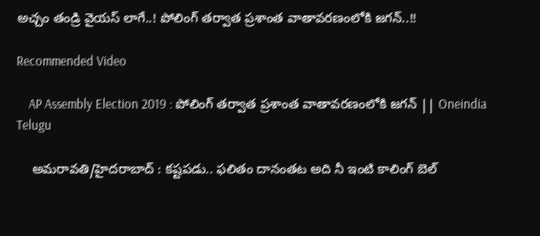అచ్చం తండ్రి వైయస్ లాగే..! పోలింగ్ తర్వాత ప్రశాంత వాతావరణంలోకి జగన్..!!

Recommended Video

    AP Assembly Election 2019 : పోలింగ్ తర్వాత ప్రశాంత వాతావరణంలోకి జగన్ || Oneindia Telugu

    అమరావతి/హైదరాబాద్ : కష్టపడు.. ఫలితం దానంతట అది నీ ఇంటి కాలింగ్ బెల్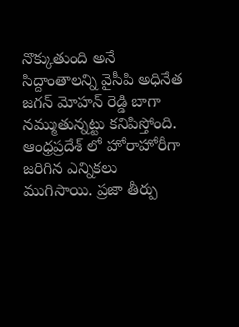నొక్కుతుంది అనే సిద్దాంతాలన్ని వైసీపి అధినేత జగన్ మోహన్ రెడ్డి బాగా నమ్ముతున్నట్టు కనిపిస్తోంది. ఆంధ్రప్రదేశ్ లో హోరాహోరీగా జరిగిన ఎన్నికలు ముగిసాయి. ప్రజా తీర్పు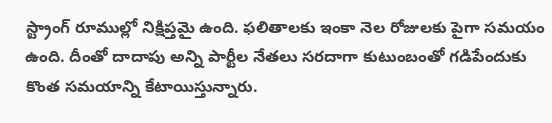స్ట్రాంగ్ రూముల్లో నిక్షిప్తమై ఉంది. ఫలితాలకు ఇంకా నెల రోజులకు పైగా సమయం ఉంది. దీంతో దాదాపు అన్ని పార్టీల నేతలు సరదాగా కుటుంబంతో గడిపేందుకు కొంత సమయాన్ని కేటాయిస్తున్నారు.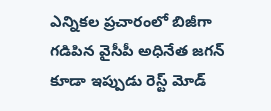ఎన్నికల ప్రచారంలో బిజీగా గడిపిన వైసీపీ అధినేత జగన్ కూడా ఇప్పుడు రెస్ట్ మోడ్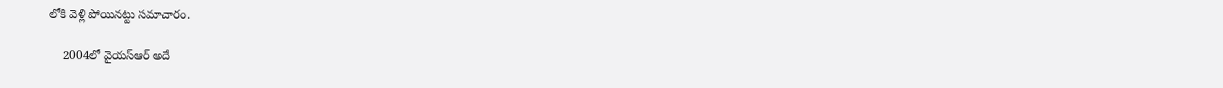లోకి వెళ్లి పోయినట్టు సమాచారం.

    2004లో వైయస్ఆర్ అదే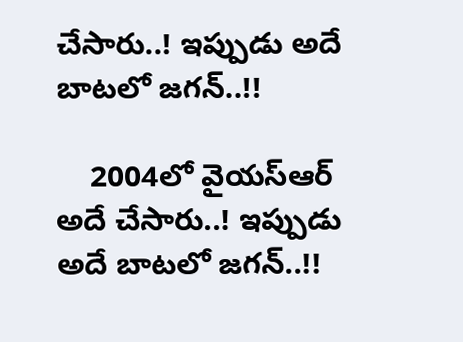చేసారు..! ఇప్పుడు అదే బాటలో జగన్..!!

    2004లో వైయస్ఆర్ అదే చేసారు..! ఇప్పుడు అదే బాటలో జగన్..!!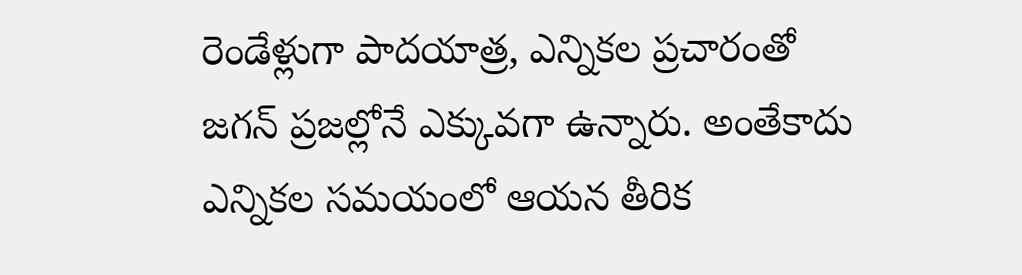రెండేళ్లుగా పాదయాత్ర, ఎన్నికల ప్రచారంతో జగన్ ప్రజల్లోనే ఎక్కువగా ఉన్నారు. అంతేకాదు ఎన్నికల సమయంలో ఆయన తీరిక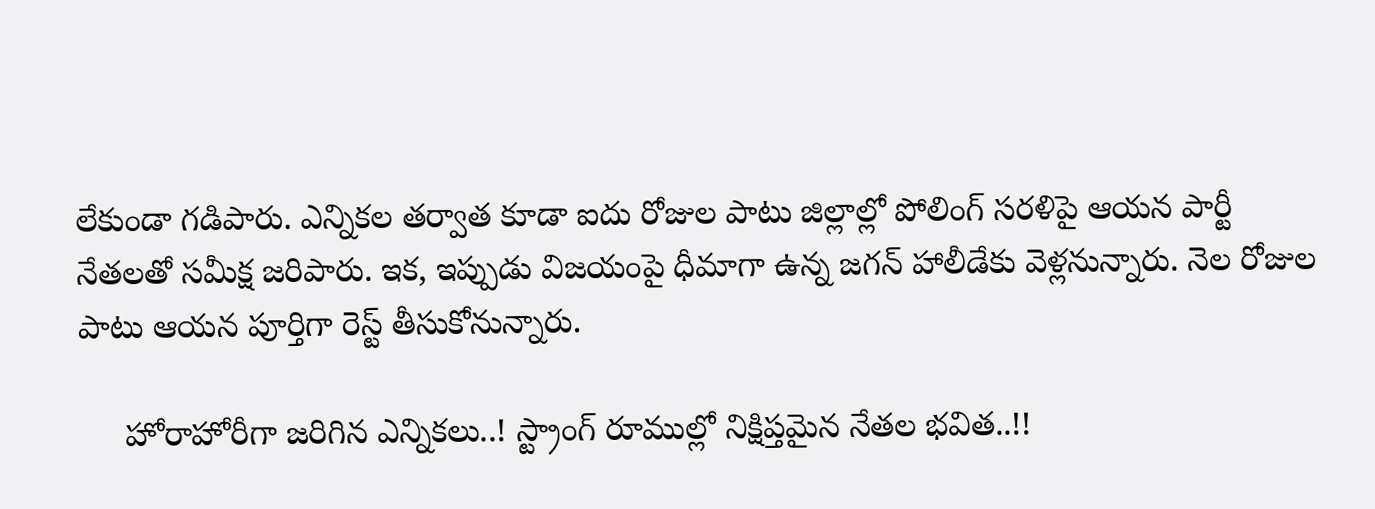లేకుండా గడిపారు. ఎన్నికల తర్వాత కూడా ఐదు రోజుల పాటు జిల్లాల్లో పోలింగ్ సరళిపై ఆయన పార్టీ నేతలతో సమీక్ష జరిపారు. ఇక, ఇప్పుడు విజయంపై ధీమాగా ఉన్న జగన్ హాలీడేకు వెళ్లనున్నారు. నెల రోజుల పాటు ఆయన పూర్తిగా రెస్ట్ తీసుకోనున్నారు.

     హోరాహోరీగా జరిగిన ఎన్నికలు..! స్ట్రాంగ్ రూముల్లో నిక్షిప్తమైన నేతల భవిత..!!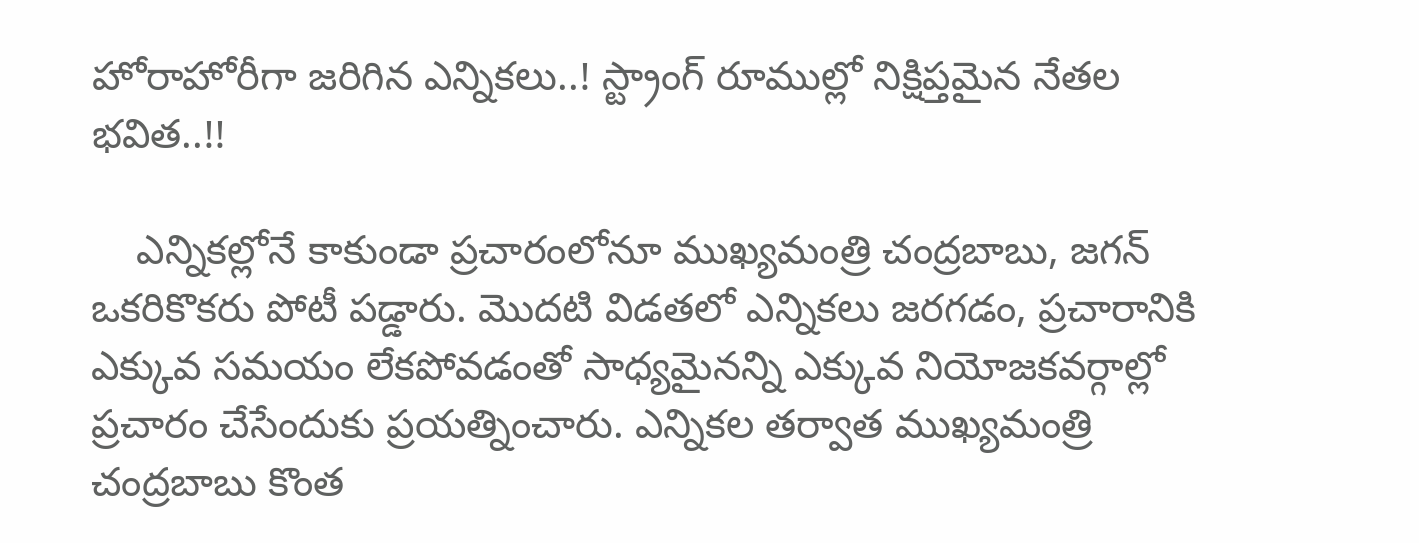హోరాహోరీగా జరిగిన ఎన్నికలు..! స్ట్రాంగ్ రూముల్లో నిక్షిప్తమైన నేతల భవిత..!!

    ఎన్నికల్లోనే కాకుండా ప్రచారంలోనూ ముఖ్యమంత్రి చంద్రబాబు, జగన్ ఒకరికొకరు పోటీ పడ్డారు. మొదటి విడతలో ఎన్నికలు జరగడం, ప్రచారానికి ఎక్కువ సమయం లేకపోవడంతో సాధ్యమైనన్ని ఎక్కువ నియోజకవర్గాల్లో ప్రచారం చేసేందుకు ప్రయత్నించారు. ఎన్నికల తర్వాత ముఖ్యమంత్రి చంద్రబాబు కొంత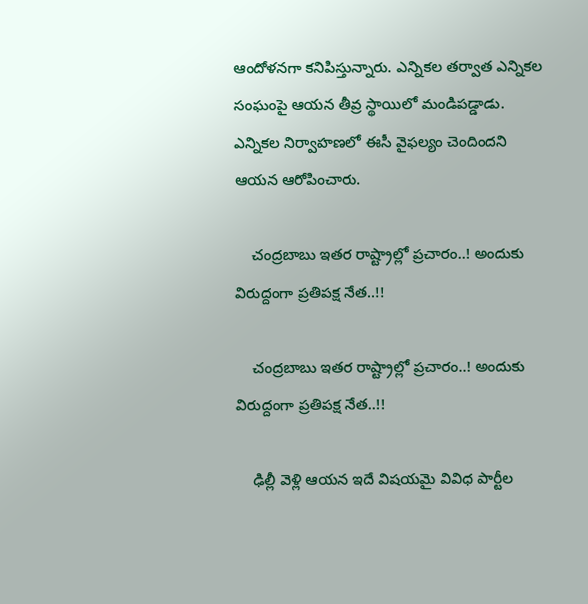ఆందోళనగా కనిపిస్తున్నారు. ఎన్నికల తర్వాత ఎన్నికల సంఘంపై ఆయన తీవ్ర స్థాయిలో మండిపడ్డాడు. ఎన్నికల నిర్వాహణలో ఈసీ వైఫల్యం చెందిందని ఆయన ఆరోపించారు.

    చంద్రబాబు ఇతర రాష్ట్రాల్లో ప్రచారం..! అందుకు విరుద్దంగా ప్రతిపక్ష నేత..!!

    చంద్రబాబు ఇతర రాష్ట్రాల్లో ప్రచారం..! అందుకు విరుద్దంగా ప్రతిపక్ష నేత..!!

    ఢిల్లీ వెళ్లి ఆయన ఇదే విషయమై వివిధ పార్టీల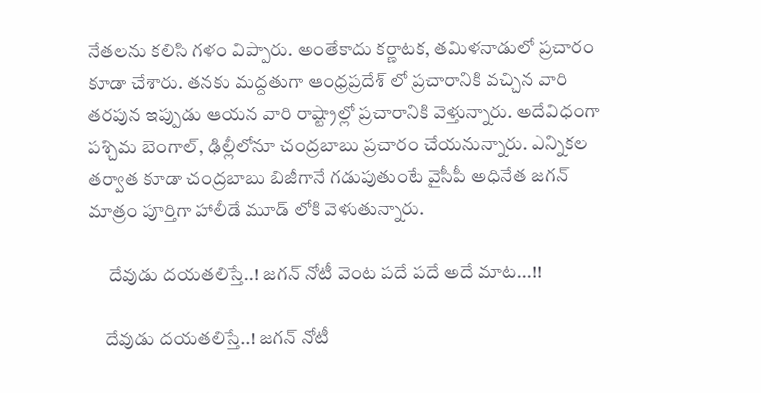నేతలను కలిసి గళం విప్పారు. అంతేకాదు కర్ణాటక, తమిళనాడులో ప్రచారం కూడా చేశారు. తనకు మద్దతుగా ఆంధ్రప్రదేశ్ లో ప్రచారానికి వచ్చిన వారి తరపున ఇప్పుడు ఆయన వారి రాష్ట్రాల్లో ప్రచారానికి వెళ్తున్నారు. అదేవిధంగా పశ్చిమ బెంగాల్, ఢిల్లీలోనూ చంద్రబాబు ప్రచారం చేయనున్నారు. ఎన్నికల తర్వాత కూడా చంద్రబాబు బిజీగానే గడుపుతుంటే వైసీపీ అధినేత జగన్ మాత్రం పూర్తిగా హాలీడే మూడ్ లోకి వెళుతున్నారు.

     దేవుడు దయతలిస్తే..! జగన్ నోటీ వెంట పదే పదే అదే మాట...!!

    దేవుడు దయతలిస్తే..! జగన్ నోటీ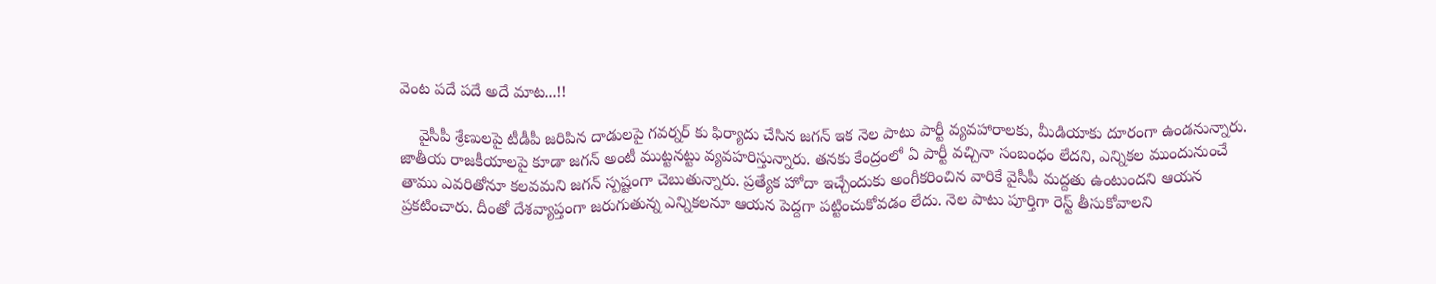వెంట పదే పదే అదే మాట...!!

    వైసీపీ శ్రేణులపై టీడీపీ జరిపిన దాడులపై గవర్నర్ కు ఫిర్యాదు చేసిన జగన్ ఇక నెల పాటు పార్టీ వ్యవహారాలకు, మీడియాకు దూరంగా ఉండనున్నారు. జాతీయ రాజకీయాలపై కూడా జగన్ అంటీ ముట్టనట్టు వ్యవహరిస్తున్నారు. తనకు కేంద్రంలో ఏ పార్టీ వచ్చినా సంబంధం లేదని, ఎన్నికల ముందునుంచే తాము ఎవరితోనూ కలవమని జగన్ స్పష్టంగా చెబుతున్నారు. ప్రత్యేక హోదా ఇచ్చేందుకు అంగీకరించిన వారికే వైసీపీ మద్దతు ఉంటుందని ఆయన ప్రకటించారు. దీంతో దేశవ్యాప్తంగా జరుగుతున్న ఎన్నికలనూ ఆయన పెద్దగా పట్టించుకోవడం లేదు. నెల పాటు పూర్తిగా రెస్ట్ తీసుకోవాలని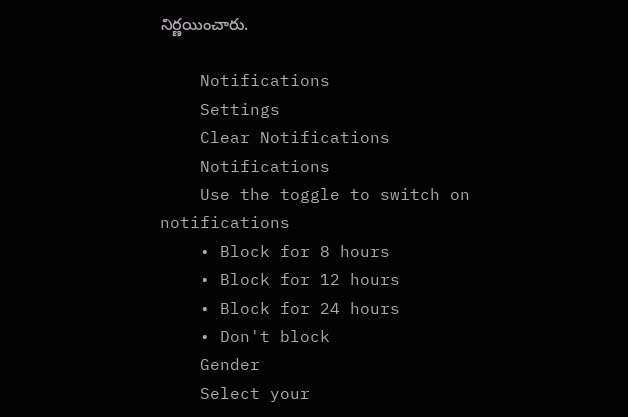నిర్ణయించారు.

    Notifications
    Settings
    Clear Notifications
    Notifications
    Use the toggle to switch on notifications
    • Block for 8 hours
    • Block for 12 hours
    • Block for 24 hours
    • Don't block
    Gender
    Select your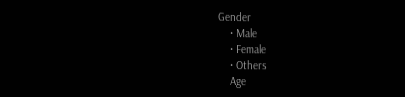Gender
    • Male
    • Female
    • Others
    Age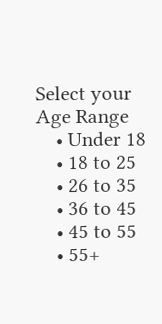Select your Age Range
    • Under 18
    • 18 to 25
    • 26 to 35
    • 36 to 45
    • 45 to 55
    • 55+